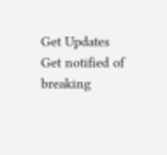Get Updates
Get notified of breaking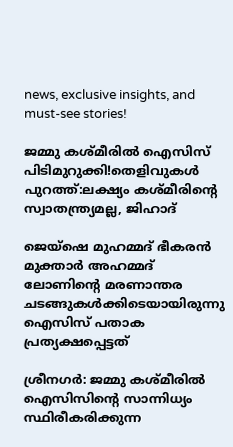news, exclusive insights, and must-see stories!

ജമ്മു കശ്മീരില്‍ ഐസിസ് പിടിമുറുക്കി!തെളിവുകള്‍ പുറത്ത്:ലക്ഷ്യം കശ്മീരിന്‍റെ സ്വാതന്ത്ര്യമല്ല, ജിഹാദ്

ജെയ്ഷെ മുഹമ്മദ് ഭീകരന്‍ മുക്താര്‍ അഹമ്മദ് ലോണിന്‍റെ മരണാന്തര ചടങ്ങുകള്‍ക്കിടെയായിരുന്നു ഐസിസ് പതാക പ്രത്യക്ഷപ്പെട്ടത്

ശ്രീനഗര്‍: ജമ്മു കശ്മീരില്‍ ഐസിസിന്‍റെ സാന്നിധ്യം സ്ഥിരീകരിക്കുന്ന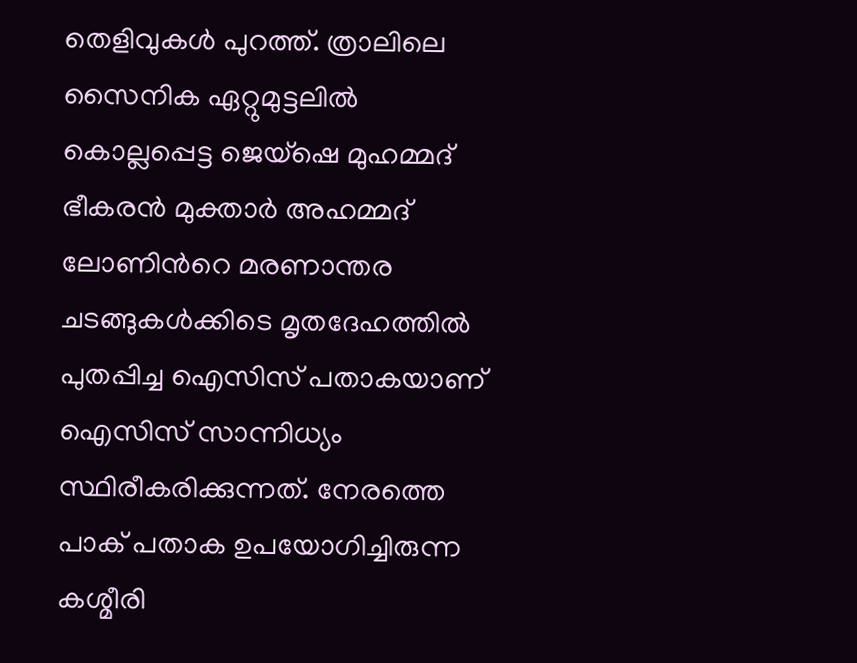തെളിവുകള്‍ പുറത്ത്. ത്രാലിലെ സൈനിക ഏറ്റുമുട്ടലില്‍ കൊല്ലപ്പെട്ട ജെയ്ഷെ മുഹമ്മദ് ഭീകരന്‍ മുക്താര്‍ അഹമ്മദ് ലോണിന്‍റെ മരണാന്തര ചടങ്ങുകള്‍ക്കിടെ മൃതദേഹത്തില്‍ പുതപ്പിച്ച ഐസിസ് പതാകയാണ് ഐസിസ് സാന്നിധ്യം സ്ഥിരീകരിക്കുന്നത്. നേരത്തെ പാക് പതാക ഉപയോഗിച്ചിരുന്ന കശ്മീരി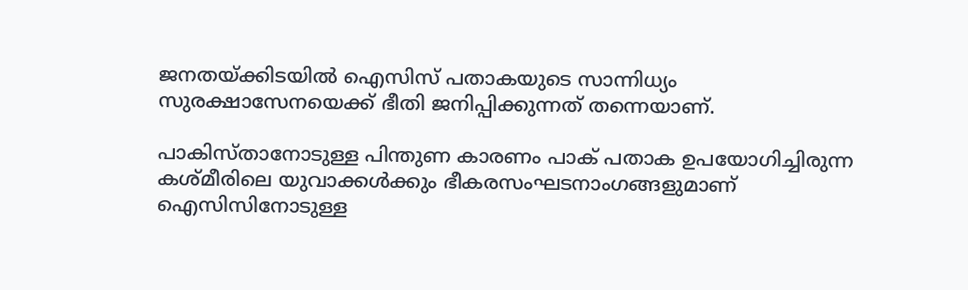ജനതയ്ക്കിടയില്‍ ഐസിസ് പതാകയുടെ സാന്നിധ്യം സുരക്ഷാസേനയെക്ക് ഭീതി ജനിപ്പിക്കുന്നത് തന്നെയാണ്.

പാകിസ്താനോടുള്ള പിന്തുണ കാരണം പാക് പതാക ഉപയോഗിച്ചിരുന്ന കശ്മീരിലെ യുവാക്കള്‍ക്കും ഭീകരസംഘടനാംഗങ്ങളുമാണ് ഐസിസിനോടുള്ള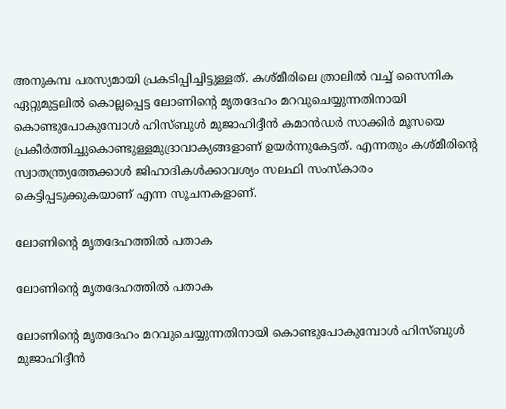അനുകമ്പ പരസ്യമായി പ്രകടിപ്പിച്ചിട്ടുള്ളത്. കശ്മീരിലെ ത്രാലില്‍ വച്ച് സൈനിക ഏറ്റുമുട്ടലില്‍ കൊല്ലപ്പെട്ട ലോണിന്‍റെ മൃതദേഹം മറവുചെയ്യുന്നതിനായി കൊണ്ടുപോകുമ്പോള്‍ ഹിസ്ബുള്‍ മുജാഹിദ്ദീന്‍ കമാന്‍ഡര്‍ സാക്കിര്‍ മൂസയെ പ്രകീര്‍ത്തിച്ചുകൊണ്ടുള്ളമുദ്രാവാക്യങ്ങളാണ് ഉയര്‍ന്നുകേട്ടത്. എന്നതും കശ്മീരിന്‍റെ സ്വാതന്ത്ര്യത്തേക്കാള്‍ ജിഹാദികള്‍ക്കാവശ്യം സലഫി സംസ്കാരം കെട്ടിപ്പടുക്കുകയാണ് എന്ന സൂചനകളാണ്.

ലോണിന്‍റെ മൃതദേഹത്തില്‍ പതാക

ലോണിന്‍റെ മൃതദേഹത്തില്‍ പതാക

ലോണിന്‍റെ മൃതദേഹം മറവുചെയ്യുന്നതിനായി കൊണ്ടുപോകുമ്പോള്‍ ഹിസ്ബുള്‍ മുജാഹിദ്ദീന്‍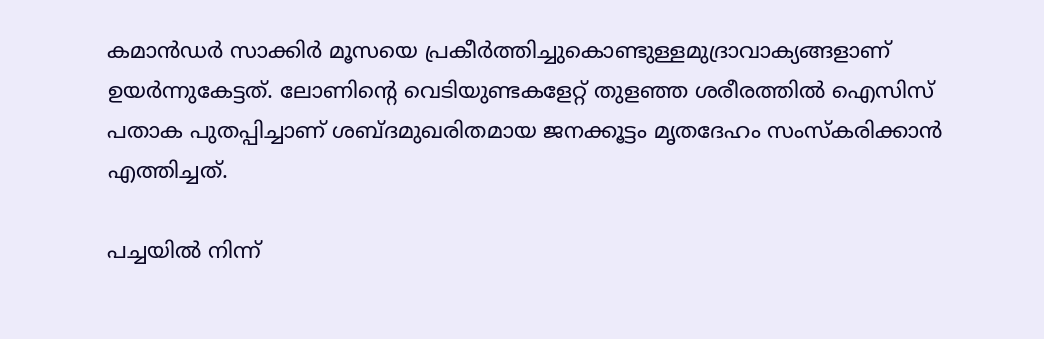കമാന്‍ഡര്‍ സാക്കിര്‍ മൂസയെ പ്രകീര്‍ത്തിച്ചുകൊണ്ടുള്ളമുദ്രാവാക്യങ്ങളാണ് ഉയര്‍ന്നുകേട്ടത്. ലോണിന്‍റെ വെടിയുണ്ടകളേറ്റ് തുളഞ്ഞ ശരീരത്തില്‍ ഐസിസ് പതാക പുതപ്പിച്ചാണ് ശബ്ദമുഖരിതമായ ജനക്കൂട്ടം മൃതദേഹം സംസ്കരിക്കാന്‍ എത്തിച്ചത്.

പച്ചയില്‍ നിന്ന്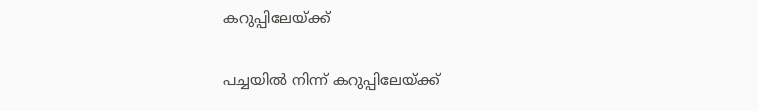കറുപ്പിലേയ്ക്ക്

പച്ചയില്‍ നിന്ന് കറുപ്പിലേയ്ക്ക്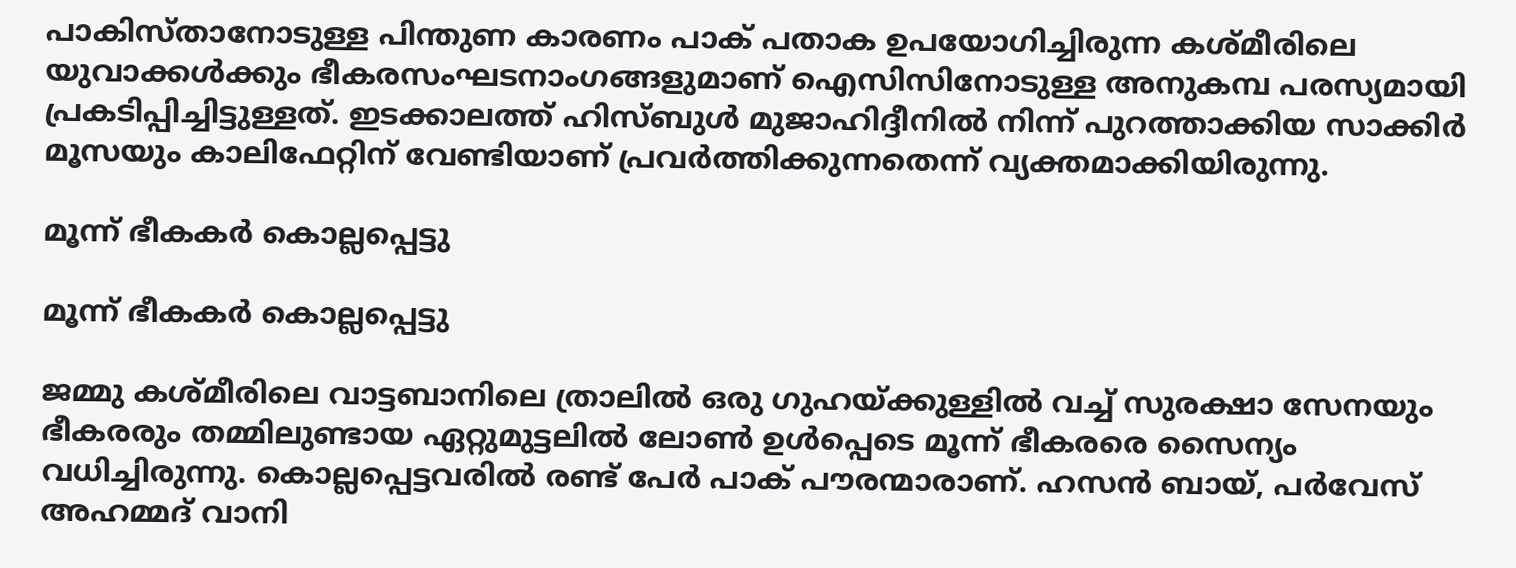പാകിസ്താനോടുള്ള പിന്തുണ കാരണം പാക് പതാക ഉപയോഗിച്ചിരുന്ന കശ്മീരിലെ യുവാക്കള്‍ക്കും ഭീകരസംഘടനാംഗങ്ങളുമാണ് ഐസിസിനോടുള്ള അനുകമ്പ പരസ്യമായി പ്രകടിപ്പിച്ചിട്ടുള്ളത്. ഇടക്കാലത്ത് ഹിസ്ബുള്‍ മുജാഹിദ്ദീനില്‍ നിന്ന് പുറത്താക്കിയ സാക്കിര്‍ മൂസയും കാലിഫേറ്റിന് വേണ്ടിയാണ് പ്രവര്‍ത്തിക്കുന്നതെന്ന് വ്യക്തമാക്കിയിരുന്നു.

മൂന്ന് ഭീകകര്‍ കൊല്ലപ്പെട്ടു

മൂന്ന് ഭീകകര്‍ കൊല്ലപ്പെട്ടു

ജമ്മു കശ്മീരിലെ വാട്ടബാനിലെ ത്രാലില്‍ ഒരു ഗുഹയ്ക്കുള്ളില്‍ വച്ച് സുരക്ഷാ സേനയും ഭീകരരും തമ്മിലുണ്ടായ ഏറ്റുമുട്ടലില്‍ ലോണ്‍ ഉള്‍പ്പെടെ മൂന്ന് ഭീകരരെ സൈന്യം വധിച്ചിരുന്നു. കൊല്ലപ്പെട്ടവരില്‍ രണ്ട് പേര്‍ പാക് പൗരന്മാരാണ്. ഹസന്‍ ബായ്, പര്‍വേസ് അഹമ്മദ് വാനി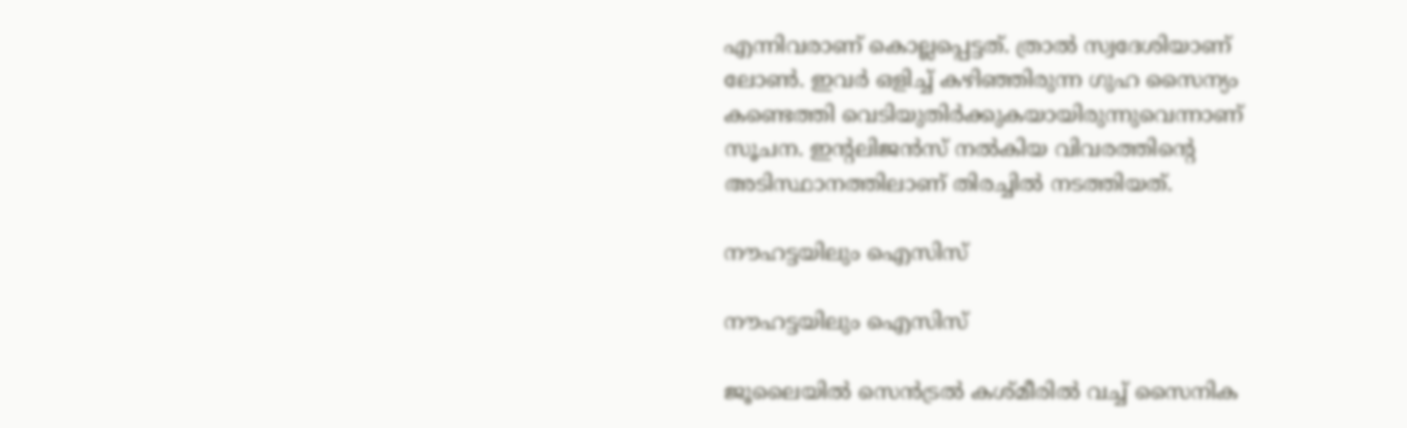എന്നിവരാണ് കൊല്ലപ്പെട്ടത്. ത്രാല്‍ സ്വദേശിയാണ് ലോണ്‍. ഇവര്‍ ഒളിച്ച് കഴിഞ്ഞിരുന്ന ഗുഹ സൈന്യം കണ്ടെത്തി വെടിയുതിര്‍ക്കുകയായിരുന്നുവെന്നാണ് സൂചന. ഇന്‍റലിജന്‍സ് നല്‍കിയ വിവരത്തിന്‍റെ അടിസ്ഥാനത്തിലാണ് തിരച്ചില്‍ നടത്തിയത്.

നൗഹട്ടയിലും ഐസിസ്

നൗഹട്ടയിലും ഐസിസ്

ജൂലൈയില്‍ സെന്‍ട്രല്‍ കശ്മീരില്‍ വച്ച് സൈനിക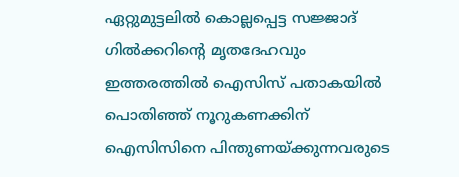ഏറ്റുമുട്ടലില്‍ കൊല്ലപ്പെട്ട സജ്ജാദ് ഗില്‍ക്കറിന്‍റെ മൃതദേഹവും ഇത്തരത്തില്‍ ഐസിസ് പതാകയില്‍ പൊതിഞ്ഞ് നൂറുകണക്കിന് ഐസിസിനെ പിന്തുണയ്ക്കുന്നവരുടെ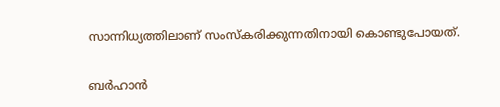സാന്നിധ്യത്തിലാണ് സംസ്കരിക്കുന്നതിനായി കൊണ്ടുപോയത്.

ബര്‍ഹാന്‍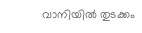വാനിയില്‍ തുടക്കം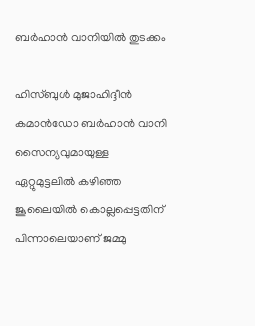ബര്‍ഹാന്‍ വാനിയില്‍ തുടക്കം

ഹിസ്ബുള്‍ മുജാഹിദ്ദീന്‍ കമാന്‍ഡോ ബര്‍ഹാന്‍ വാനി സൈന്യവുമായുള്ള ഏറ്റുമുട്ടലില്‍ കഴിഞ്ഞ ജൂലൈയില്‍ കൊല്ലപ്പെട്ടതിന് പിന്നാലെയാണ് ജമ്മു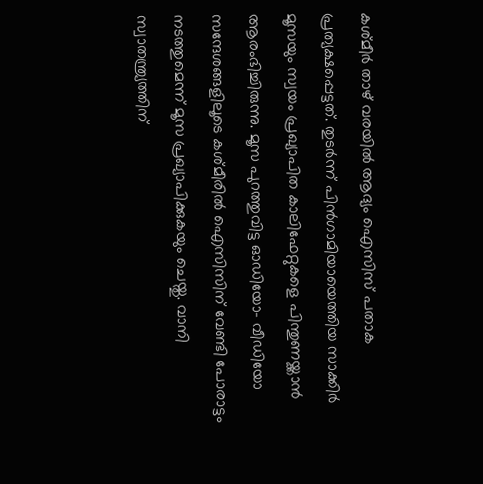കശ്മീര്‍ താഴ് വരയില്‍ ആദ്യം ഐസിസ് പതാക പ്രത്യക്ഷപ്പെട്ടത്. തുടര്‍ന്ന് പിന്‍ഗാമിയായെത്തിയ സാക്കിര്‍ മൂസയും സ്വയം പ്രഖ്യാപിത കാലിഫേറ്റുകളെ പിന്തുണയ്ക്കാന്‍ ആരംഭിച്ചിരുന്നു. മൂസ പുറത്തുവിട്ട ഓഡിയോ- വീഡിയോ സന്ദേശങ്ങളിലൂടെ കശ്മീരില്‍ ഐസിസിന് വേണ്ടി പോരാട്ടം നടത്തുമെന്ന് മൂസ പ്രഖ്യാപിക്കുകയും ചെയ്തു. വാനി സ്വാതന്ത്ര്യത്തിന്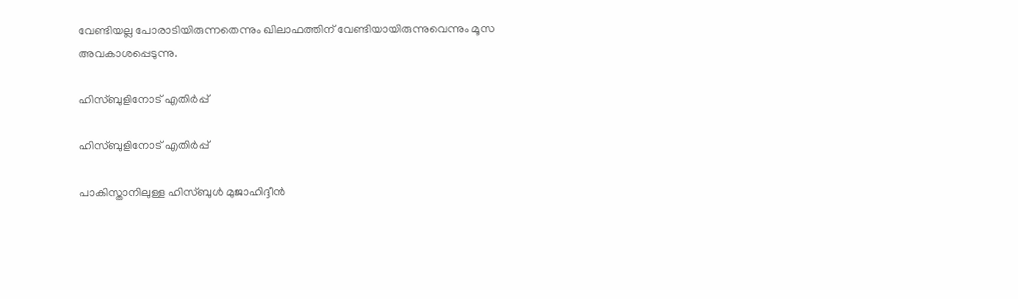വേണ്ടിയല്ല പോരാടിയിരുന്നതെന്നും ഖിലാഫത്തിന് വേണ്ടിയായിരുന്നുവെന്നും മൂസ അവകാശപ്പെടുന്നു.

ഹിസ്ബുളിനോട് എതിര്‍പ്പ്

ഹിസ്ബുളിനോട് എതിര്‍പ്പ്

പാകിസ്താനിലുള്ള ഹിസ്ബുള്‍ മുജാഹിദ്ദീന്‍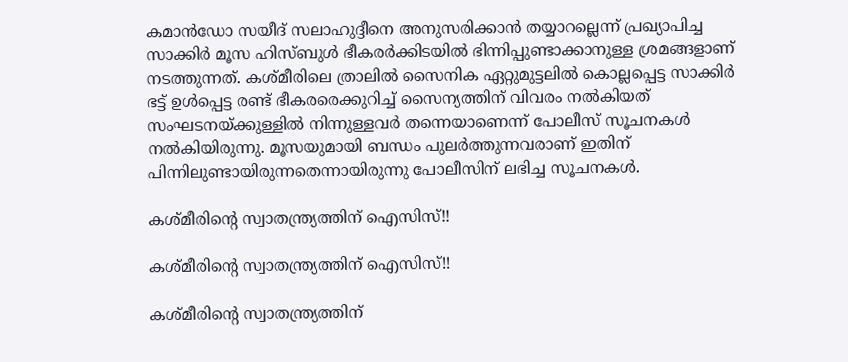കമാന്‍ഡോ സയീദ് സലാഹുദ്ദീനെ അനുസരിക്കാന്‍ തയ്യാറല്ലെന്ന് പ്രഖ്യാപിച്ച സാക്കിര്‍ മൂസ ഹിസ്ബുള്‍ ഭീകരര്‍ക്കിടയില്‍ ഭിന്നിപ്പുണ്ടാക്കാനുള്ള ശ്രമങ്ങളാണ് നടത്തുന്നത്. കശ്മീരിലെ ത്രാലില്‍ സൈനിക ഏറ്റുമുട്ടലില്‍ കൊല്ലപ്പെട്ട സാക്കിര്‍ ഭട്ട് ഉള്‍പ്പെട്ട രണ്ട് ഭീകരരെക്കുറിച്ച് സൈന്യത്തിന് വിവരം നല്‍കിയത് സംഘടനയ്ക്കുള്ളില്‍ നിന്നുള്ളവര്‍ തന്നെയാണെന്ന് പോലീസ് സൂചനകള്‍ നല്‍കിയിരുന്നു. മൂസയുമായി ബന്ധം പുലര്‍ത്തുന്നവരാണ് ഇതിന് പിന്നിലുണ്ടായിരുന്നതെന്നായിരുന്നു പോലീസിന് ലഭിച്ച സൂചനകള്‍.

കശ്മീരിന്‍റെ സ്വാതന്ത്ര്യത്തിന് ഐസിസ്!!

കശ്മീരിന്‍റെ സ്വാതന്ത്ര്യത്തിന് ഐസിസ്!!

കശ്മീരിന്‍റെ സ്വാതന്ത്ര്യത്തിന്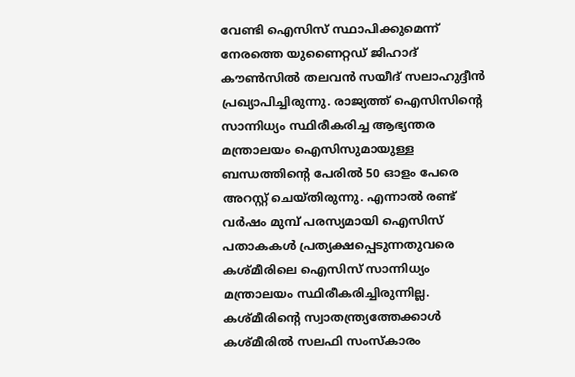വേണ്ടി ഐസിസ് സ്ഥാപിക്കുമെന്ന് നേരത്തെ യുണൈറ്റഡ് ജിഹാദ് കൗണ്‍സില്‍ തലവന്‍ സയീദ് സലാഹുദ്ദീന്‍ പ്രഖ്യാപിച്ചിരുന്നു. രാജ്യത്ത് ഐസിസിന്‍റെ സാന്നിധ്യം സ്ഥിരീകരിച്ച ആഭ്യന്തര മന്ത്രാലയം ഐസിസുമായുള്ള ബന്ധത്തിന്‍റെ പേരില്‍ 50 ഓളം പേരെ അറസ്റ്റ് ചെയ്തിരുന്നു. എന്നാല്‍ രണ്ട് വര്‍ഷം മുമ്പ് പരസ്യമായി ഐസിസ് പതാകകള്‍ പ്രത്യക്ഷപ്പെടുന്നതുവരെ കശ്മീരിലെ ഐസിസ് സാന്നിധ്യം മന്ത്രാലയം സ്ഥിരീകരിച്ചിരുന്നില്ല. കശ്മീരിന്‍റെ സ്വാതന്ത്ര്യത്തേക്കാള്‍ കശ്മീരില്‍ സലഫി സംസ്കാരം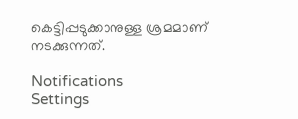കെട്ടിപ്പടുക്കാനുള്ള ശ്രമമാണ് നടക്കുന്നത്.

Notifications
Settings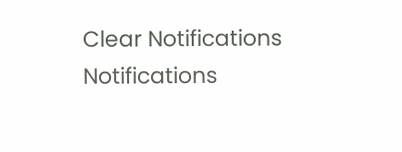Clear Notifications
Notifications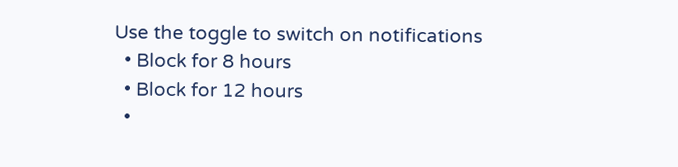Use the toggle to switch on notifications
  • Block for 8 hours
  • Block for 12 hours
  •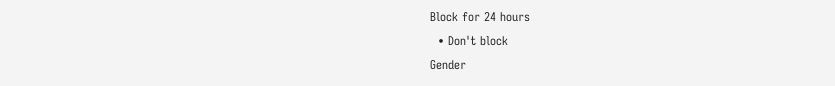Block for 24 hours
  • Don't block
Gender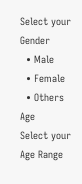Select your Gender
  • Male
  • Female
  • Others
Age
Select your Age Range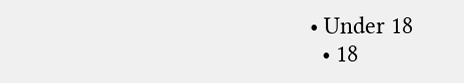• Under 18
  • 18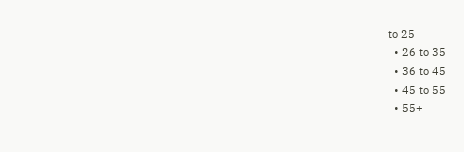to 25
  • 26 to 35
  • 36 to 45
  • 45 to 55
  • 55+